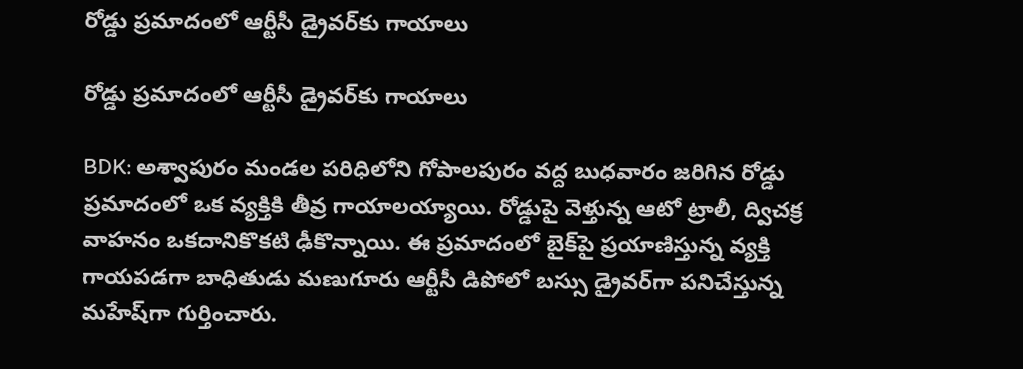రోడ్డు ప్రమాదంలో ఆర్టీసీ డ్రైవర్‌కు గాయాలు

రోడ్డు ప్రమాదంలో ఆర్టీసీ డ్రైవర్‌కు గాయాలు

BDK: అశ్వాపురం మండల పరిధిలోని గోపాలపురం వద్ద బుధవారం జరిగిన రోడ్డు ప్రమాదంలో ఒక వ్యక్తికి తీవ్ర గాయాలయ్యాయి. రోడ్డుపై వెళ్తున్న ఆటో ట్రాలీ, ద్విచక్ర వాహనం ఒకదానికొకటి ఢీకొన్నాయి. ఈ ప్రమాదంలో బైక్‌పై ప్రయాణిస్తున్న వ్యక్తి గాయపడగా బాధితుడు మణుగూరు ఆర్టీసీ డిపోలో బస్సు డ్రైవర్‌గా పనిచేస్తున్న మహేష్‌గా గుర్తించారు.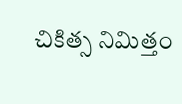చికిత్స నిమిత్తం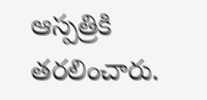ఆస్పత్రికి తరలించారు.